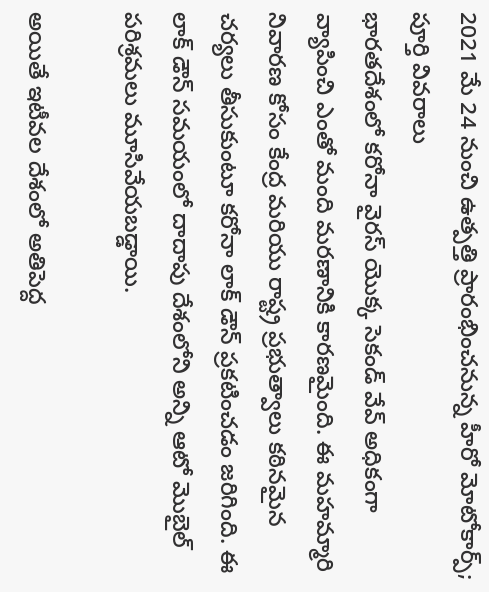2021 మే 24 నుంచి ఉత్పత్తి ప్రారంభించనున్న హీరో మోటోకార్ప్; పూర్తి వివరాలు
భారతదేశంలో కరోనా వైరస్ యొక్క సెకండ్ వేవ్ అధికంగా వ్యాపించి ఎంతో మంది మరణానికి కారణమైంది. ఈ మహమ్మారి నివారణ కోసం కేంద్ర మరియు రాష్ట్ర ప్రభుత్వాలు కఠినమైన చర్యలు తీసుకుంటూ కరోనా లాక్ డౌన్ ప్రకటించడం జరిగింది. ఈ లాక్ డౌన్ సమయంలో దాదాపు దేశంలోని అన్ని ఆటో మొబైల్ పరిశ్రమలు మూసివేయబడ్డాయి.

అయితే ఇటీవల దేశంలో అతిపెద్ద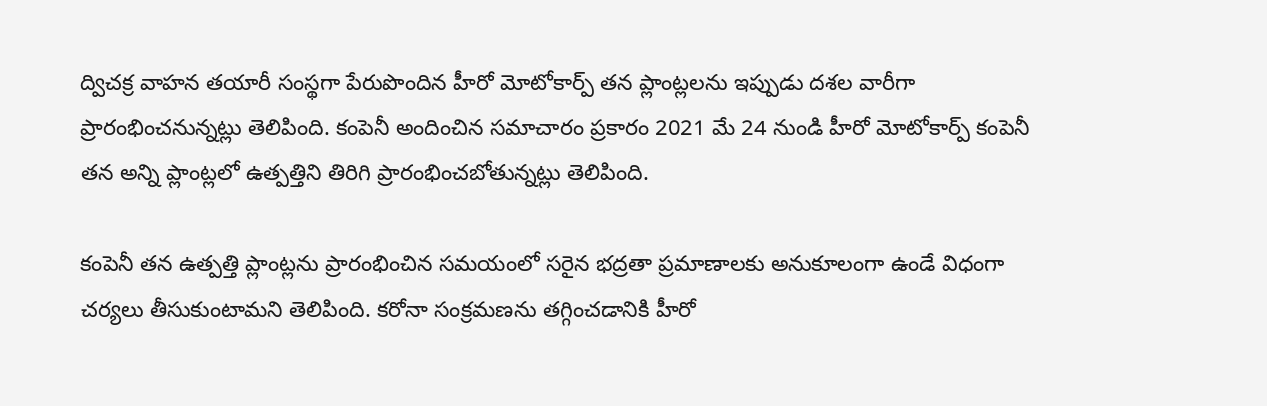ద్విచక్ర వాహన తయారీ సంస్థగా పేరుపొందిన హీరో మోటోకార్ప్ తన ప్లాంట్లలను ఇప్పుడు దశల వారీగా ప్రారంభించనున్నట్లు తెలిపింది. కంపెనీ అందించిన సమాచారం ప్రకారం 2021 మే 24 నుండి హీరో మోటోకార్ప్ కంపెనీ తన అన్ని ప్లాంట్లలో ఉత్పత్తిని తిరిగి ప్రారంభించబోతున్నట్లు తెలిపింది.

కంపెనీ తన ఉత్పత్తి ప్లాంట్లను ప్రారంభించిన సమయంలో సరైన భద్రతా ప్రమాణాలకు అనుకూలంగా ఉండే విధంగా చర్యలు తీసుకుంటామని తెలిపింది. కరోనా సంక్రమణను తగ్గించడానికి హీరో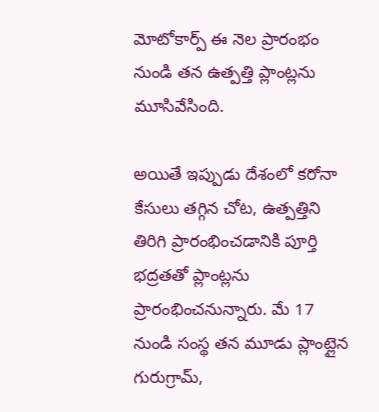మోటోకార్ప్ ఈ నెల ప్రారంభం నుండి తన ఉత్పత్తి ప్లాంట్లను మూసివేసింది.

అయితే ఇప్పుడు దేశంలో కరోనా కేసులు తగ్గిన చోట, ఉత్పత్తిని తిరిగి ప్రారంభించడానికి పూర్తి భద్రతతో ప్లాంట్లను ప్రారంభించనున్నారు. మే 17 నుండి సంస్థ తన మూడు ప్లాంట్లైన గురుగ్రామ్,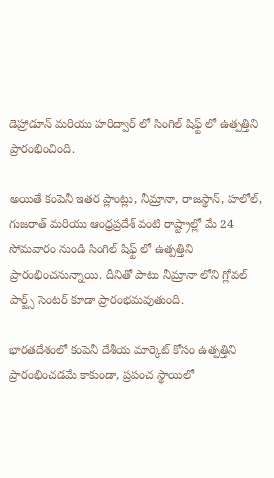డెహ్రాడూన్ మరియు హరిద్వార్ లో సింగిల్ షిఫ్ట్ లో ఉత్పత్తిని ప్రారంభించింది.

అయితే కంపెనీ ఇతర ప్లాంట్లు, నీమ్రానా, రాజస్థాన్, హలోల్, గుజరాత్ మరియు ఆంధ్రప్రదేశ్ వంటి రాష్ట్రాల్లో మే 24 సోమవారం నుండి సింగిల్ షిఫ్ట్ లో ఉత్పత్తిని ప్రారంభించనున్నాయి. దీనితో పాటు నీమ్రానా లోని గ్లోవల్ పార్ట్స్ సెంటర్ కూడా ప్రారంభమవుతుంది.

భారతదేశంలో కంపెనీ దేశీయ మార్కెట్ కోసం ఉత్పత్తిని ప్రారంభించడమే కాకుండా, ప్రపంచ స్థాయిలో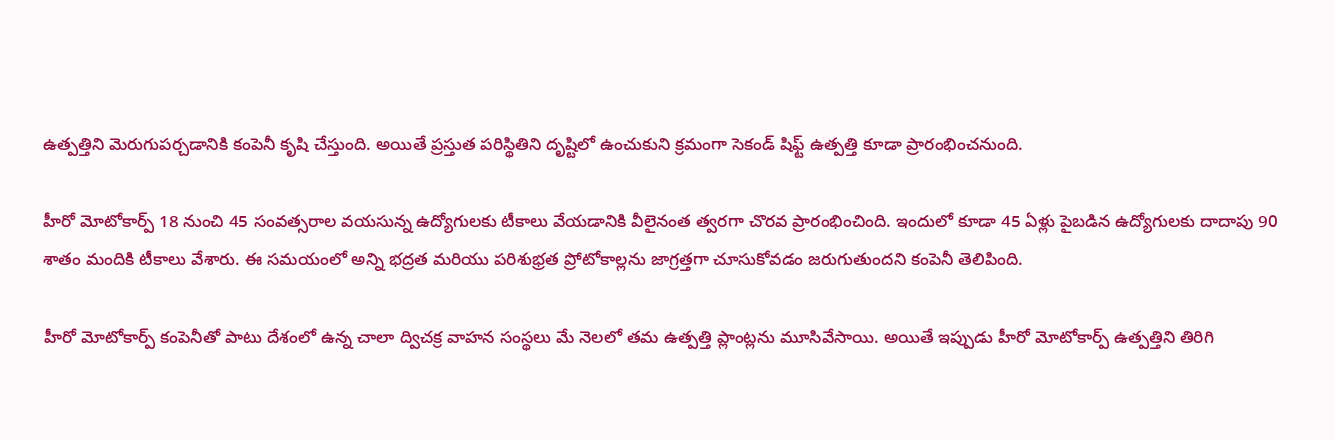ఉత్పత్తిని మెరుగుపర్చడానికి కంపెనీ కృషి చేస్తుంది. అయితే ప్రస్తుత పరిస్థితిని దృష్టిలో ఉంచుకుని క్రమంగా సెకండ్ షిఫ్ట్ ఉత్పత్తి కూడా ప్రారంభించనుంది.

హీరో మోటోకార్ప్ 18 నుంచి 45 సంవత్సరాల వయసున్న ఉద్యోగులకు టీకాలు వేయడానికి వీలైనంత త్వరగా చొరవ ప్రారంభించింది. ఇందులో కూడా 45 ఏళ్లు పైబడిన ఉద్యోగులకు దాదాపు 90 శాతం మందికి టీకాలు వేశారు. ఈ సమయంలో అన్ని భద్రత మరియు పరిశుభ్రత ప్రోటోకాల్లను జాగ్రత్తగా చూసుకోవడం జరుగుతుందని కంపెనీ తెలిపింది.

హీరో మోటోకార్ప్ కంపెనీతో పాటు దేశంలో ఉన్న చాలా ద్విచక్ర వాహన సంస్థలు మే నెలలో తమ ఉత్పత్తి ప్లాంట్లను మూసివేసాయి. అయితే ఇప్పుడు హీరో మోటోకార్ప్ ఉత్పత్తిని తిరిగి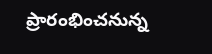ప్రారంభించనున్న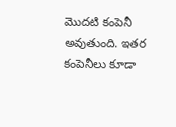మొదటి కంపెనీ అవుతుంది. ఇతర కంపెనీలు కూడా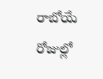రాబోయే రోజుల్లో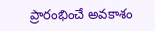ప్రారంభించే అవకాశం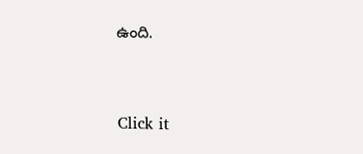ఉంది.


Click it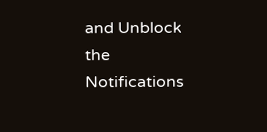and Unblock the Notifications